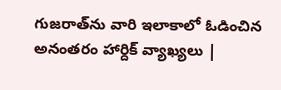గుజరాత్‌ను వారి ఇలాకాలో ఓడించిన అనంతరం హార్దిక్‌ వ్యాఖ్యలు |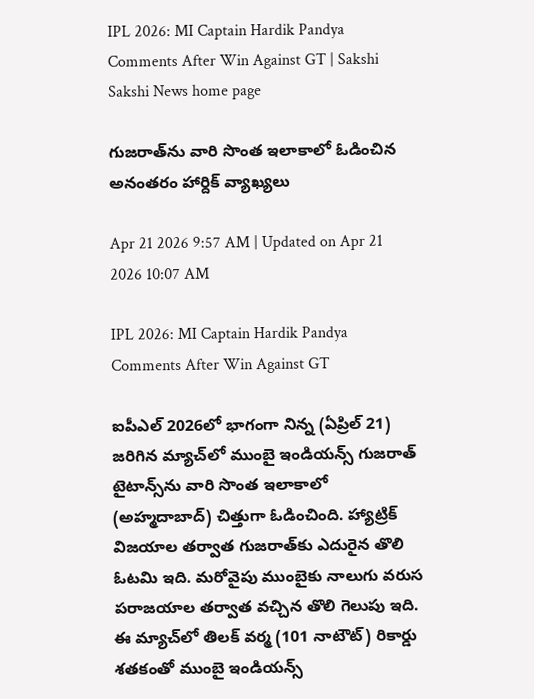IPL 2026: MI Captain Hardik Pandya Comments After Win Against GT | Sakshi
Sakshi News home page

గుజరాత్‌ను వారి సొంత ఇలాకాలో ఓడించిన అనంతరం హార్దిక్‌ వ్యాఖ్యలు

Apr 21 2026 9:57 AM | Updated on Apr 21 2026 10:07 AM

IPL 2026: MI Captain Hardik Pandya Comments After Win Against GT

ఐపీఎల్‌ 2026లో భాగంగా నిన్న (ఏప్రిల్‌ 21) జరిగిన మ్యాచ్‌లో ముంబై ఇండియన్స్‌ గుజరాత్‌ టైటాన్స్‌ను వారి సొంత ఇలాకాలో (అహ్మదాబాద్‌) చిత్తుగా ఓడించింది. హ్యాట్రిక్‌ విజయాల తర్వాత గుజరాత్‌కు ఎదురైన తొలి ఓటమి ఇది. మరోవైపు ముంబైకు నాలుగు వరుస పరాజయాల తర్వాత వచ్చిన తొలి గెలుపు ఇది. ఈ మ్యాచ్‌లో తిలక్‌ వర్మ (101 నాటౌట్‌) రికార్డు శతకంతో ముంబై ఇండియన్స్‌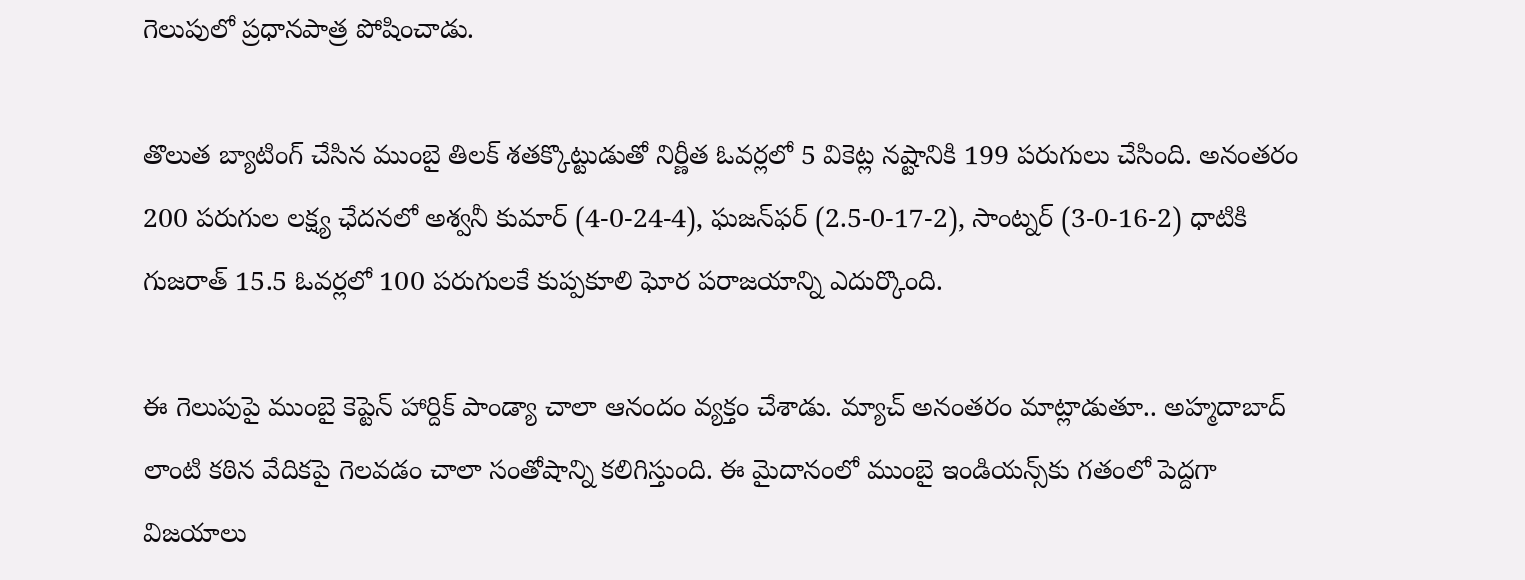గెలుపులో ప్రధానపాత్ర పోషించాడు.

తొలుత బ్యాటింగ్‌ చేసిన ముంబై తిలక్‌ శతక్కొట్టుడుతో నిర్ణీత ఓవర్లలో 5 వికెట్ల నష్టానికి 199 పరుగులు చేసింది. అనంతరం 200 పరుగుల లక్ష్య ఛేదనలో అశ్వనీ కుమార్‌ (4-0-24-4), ఘజన్‌ఫర్‌ (2.5-0-17-2), సాంట్నర్‌ (3-0-16-2) ధాటికి గుజరాత్‌ 15.5 ఓవర్లలో 100 పరుగులకే కుప్పకూలి ఘోర పరాజయాన్ని ఎదుర్కొంది.

ఈ గెలుపుపై ముంబై కెప్టెన్‌ హార్దిక్‌ పాండ్యా చాలా ఆనందం వ్యక్తం చేశాడు. మ్యాచ్ అనంతరం మాట్లాడుతూ.. అహ్మదాబాద్ లాంటి కఠిన వేదికపై గెలవడం చాలా సంతోషాన్ని కలిగిస్తుంది. ఈ మైదానంలో ముంబై ఇండియన్స్‌కు గతంలో పెద్దగా విజయాలు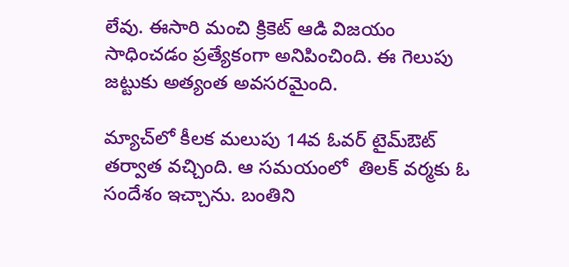లేవు. ఈసారి మంచి క్రికెట్ ఆడి విజయం సాధించడం ప్రత్యేకంగా అనిపించింది. ఈ గెలుపు జట్టుకు అత్యంత అవసరమైంది.

మ్యాచ్‌లో కీలక మలుపు 14వ ఓవర్ టైమ్‌ఔట్‌ తర్వాత వచ్చింది. ఆ సమయంలో  తిలక్‌ వర్మకు ఓ సందేశం ఇచ్చాను. బంతిని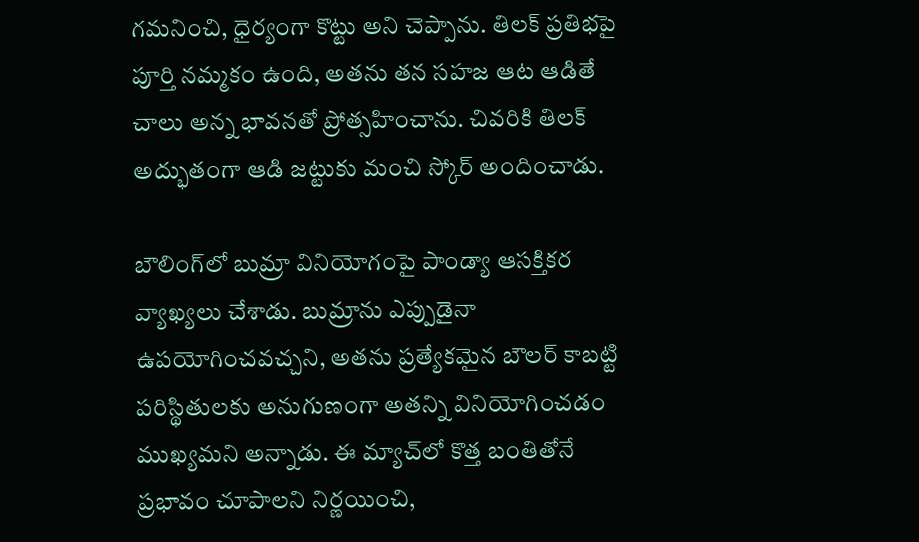గమనించి, ధైర్యంగా కొట్టు అని చెప్పాను. తిలక్‌ ప్రతిభపై పూర్తి నమ్మకం ఉంది, అతను తన సహజ ఆట ఆడితే చాలు అన్న భావనతో ప్రోత్సహించాను. చివరికి తిలక్ అద్భుతంగా ఆడి జట్టుకు మంచి స్కోర్‌ అందించాడు.

బౌలింగ్‌లో బుమ్రా వినియోగంపై పాండ్యా ఆసక్తికర వ్యాఖ్యలు చేశాడు. బుమ్రాను ఎప్పుడైనా ఉపయోగించవచ్చని, అతను ప్రత్యేకమైన బౌలర్ కాబట్టి పరిస్థితులకు అనుగుణంగా అతన్ని వినియోగించడం ముఖ్యమని అన్నాడు. ఈ మ్యాచ్‌లో కొత్త బంతితోనే ప్రభావం చూపాలని నిర్ణయించి,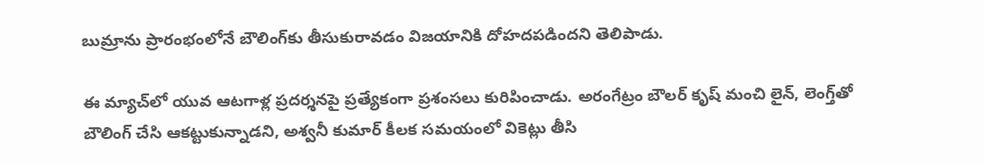బుమ్రాను ప్రారంభంలోనే బౌలింగ్‌కు తీసుకురావడం విజయానికి దోహదపడిందని తెలిపాడు.

ఈ మ్యాచ్‌లో యువ ఆటగాళ్ల ప్రదర్శనపై ప్రత్యేకంగా ప్రశంసలు కురిపించాడు. అరంగేట్రం బౌలర్‌ కృష్‌ మంచి లైన్, లెంగ్త్‌తో బౌలింగ్ చేసి ఆకట్టుకున్నాడని, అశ్వనీ కుమార్‌ కీలక సమయంలో వికెట్లు తీసి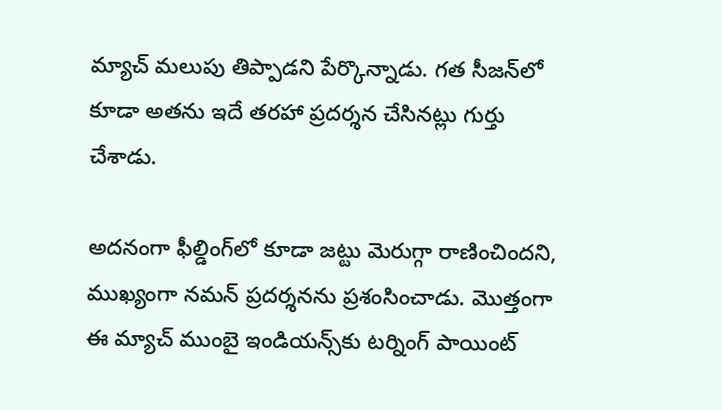మ్యాచ్ మలుపు తిప్పాడని పేర్కొన్నాడు. గత సీజన్‌లో కూడా అతను ఇదే తరహా ప్రదర్శన చేసినట్లు గుర్తు చేశాడు.

అదనంగా ఫీల్డింగ్‌లో కూడా జట్టు మెరుగ్గా రాణించిందని, ముఖ్యంగా నమన్ ప్రదర్శనను ప్రశంసించాడు. మొత్తంగా ఈ మ్యాచ్ ముంబై ఇండియన్స్‌కు టర్నింగ్ పాయింట్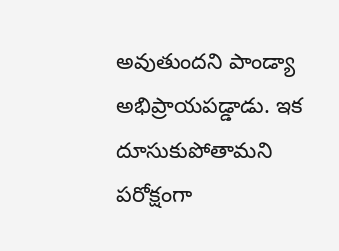అవుతుందని పాండ్యా అభిప్రాయపడ్డాడు. ఇక దూసుకుపోతామని పరోక్షంగా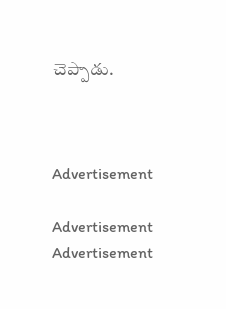చెప్పాడు.



Advertisement

Advertisement
Advertisement